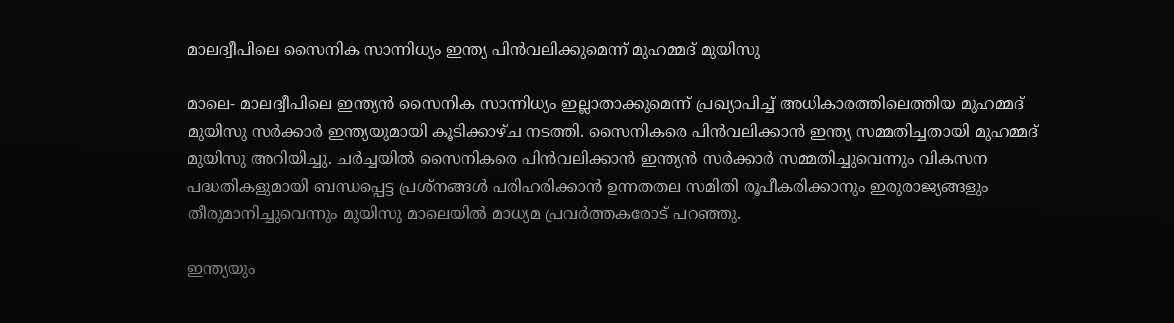മാലദ്വീപിലെ സൈനിക സാന്നിധ്യം ഇന്ത്യ പിന്‍വലിക്കുമെന്ന് മുഹമ്മദ് മുയിസു

മാലെ- മാലദ്വീപിലെ ഇന്ത്യന്‍ സൈനിക സാന്നിധ്യം ഇല്ലാതാക്കുമെന്ന് പ്രഖ്യാപിച്ച് അധികാരത്തിലെത്തിയ മുഹമ്മദ് മുയിസു സര്‍ക്കാര്‍ ഇന്ത്യയുമായി കൂടിക്കാഴ്ച നടത്തി. സൈനികരെ പിന്‍വലിക്കാന്‍ ഇന്ത്യ സമ്മതിച്ചതായി മുഹമ്മദ് മുയിസു അറിയിച്ചു. ചര്‍ച്ചയില്‍ സൈനികരെ പിന്‍വലിക്കാന്‍ ഇന്ത്യന്‍ സര്‍ക്കാര്‍ സമ്മതിച്ചുവെന്നും വികസന പദ്ധതികളുമായി ബന്ധപ്പെട്ട പ്രശ്നങ്ങള്‍ പരിഹരിക്കാന്‍ ഉന്നതതല സമിതി രൂപീകരിക്കാനും ഇരുരാജ്യങ്ങളും തീരുമാനിച്ചുവെന്നും മുയിസു മാലെയില്‍ മാധ്യമ പ്രവര്‍ത്തകരോട് പറഞ്ഞു.

ഇന്ത്യയും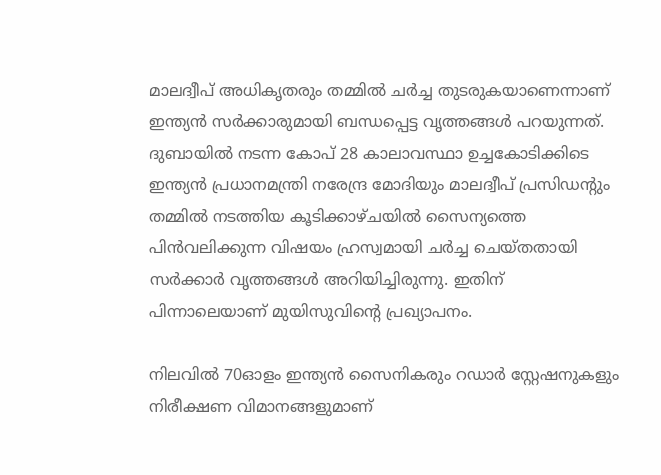മാലദ്വീപ് അധികൃതരും തമ്മില്‍ ചര്‍ച്ച തുടരുകയാണെന്നാണ് ഇന്ത്യന്‍ സര്‍ക്കാരുമായി ബന്ധപ്പെട്ട വൃത്തങ്ങള്‍ പറയുന്നത്. ദുബായില്‍ നടന്ന കോപ് 28 കാലാവസ്ഥാ ഉച്ചകോടിക്കിടെ ഇന്ത്യന്‍ പ്രധാനമന്ത്രി നരേന്ദ്ര മോദിയും മാലദ്വീപ് പ്രസിഡന്റും തമ്മില്‍ നടത്തിയ കൂടിക്കാഴ്ചയില്‍ സൈന്യത്തെ പിന്‍വലിക്കുന്ന വിഷയം ഹ്രസ്വമായി ചര്‍ച്ച ചെയ്തതായി സര്‍ക്കാര്‍ വൃത്തങ്ങള്‍ അറിയിച്ചിരുന്നു. ഇതിന് പിന്നാലെയാണ് മുയിസുവിന്റെ പ്രഖ്യാപനം.

നിലവില്‍ 70ഓളം ഇന്ത്യന്‍ സൈനികരും റഡാര്‍ സ്റ്റേഷനുകളും നിരീക്ഷണ വിമാനങ്ങളുമാണ്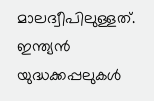മാലദ്വീപിലുള്ളത്. ഇന്ത്യന്‍ യുദ്ധക്കപ്പലുകള്‍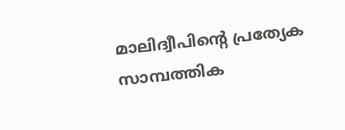മാലിദ്വീപിന്റെ പ്രത്യേക സാമ്പത്തിക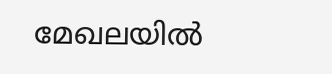മേഖലയില്‍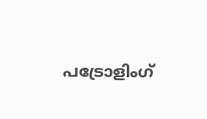പട്രോളിംഗ്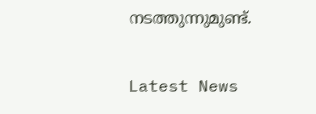നടത്തുന്നുമുണ്ട്.

Latest News